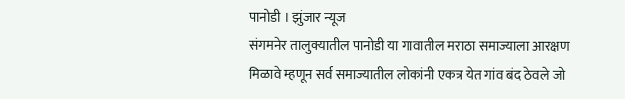पानोडी । झुंजार न्यूज
संगमनेर तालुक्यातील पानोडी या गावातील मराठा समाज्याला आरक्षण मिळावे म्हणून सर्व समाज्यातील लोकांनी एकत्र येत गांव बंद ठेवले जो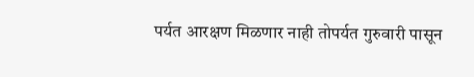पर्यत आरक्षण मिळणार नाही तोपर्यत गुरुवारी पासून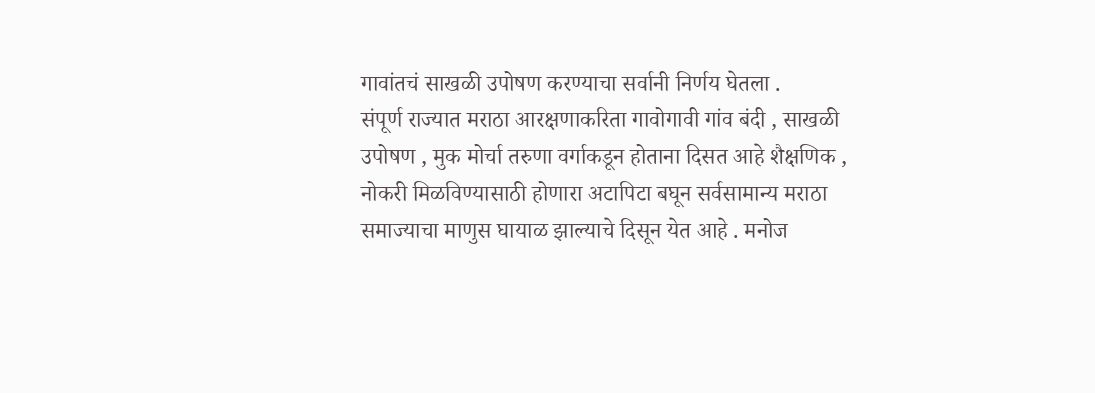गावांतचं साखळी उपोषण करण्याचा सर्वानी निर्णय घेतला .
संपूर्ण राज्यात मराठा आरक्षणाकरिता गावोगावी गांव बंदी , साखळी उपोषण , मुक मोर्चा तरुणा वर्गाकडून होताना दिसत आहे शैक्षणिक , नोकरी मिळविण्यासाठी होणारा अटापिटा बघून सर्वसामान्य मराठा समाज्याचा माणुस घायाळ झाल्याचे दिसून येत आहे . मनोज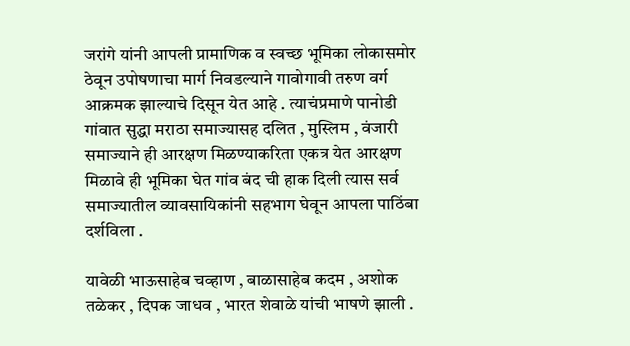जरांगे यांनी आपली प्रामाणिक व स्वच्छ भूमिका लोकासमोर ठेवून उपोषणाचा मार्ग निवडल्याने गावोगावी तरुण वर्ग आक्रमक झाल्याचे दिसून येत आहे . त्याचंप्रमाणे पानोडी गांवात सुद्धा मराठा समाज्यासह दलित , मुस्लिम , वंजारी समाज्याने ही आरक्षण मिळण्याकरिता एकत्र येत आरक्षण मिळावे ही भूमिका घेत गांव बंद ची हाक दिली त्यास सर्व समाज्यातील व्यावसायिकांनी सहभाग घेवून आपला पाठिंबा दर्शविला .

यावेळी भाऊसाहेब चव्हाण , बाळासाहेब कदम , अशोक तळेकर , दिपक जाधव , भारत शेवाळे यांची भाषणे झाली .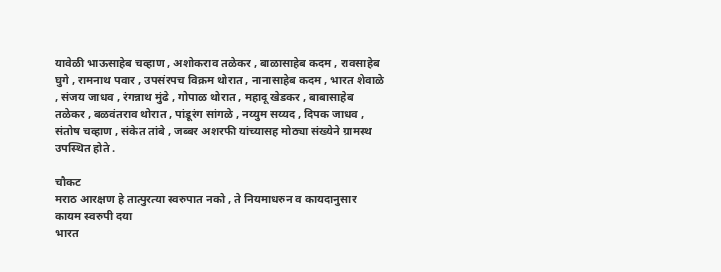यावेळी भाऊसाहेब चव्हाण , अशोकराव तळेकर , बाळासाहेब कदम , रावसाहेब घुगे , रामनाथ पवार , उपसंरपच विक्रम थोरात , नानासाहेब कदम , भारत शेवाळे , संजय जाधव , रंगन्नाथ मुंढे , गोपाळ थोरात , महादू खेडकर , बाबासाहेब तळेकर , बळवंतराव थोरात , पांडूरंग सांगळे , नय्युम सय्यद , दिपक जाधव , संतोष चव्हाण , संकेत तांबे , जब्बर अशरफी यांच्यासह मोठ्या संख्येने ग्रामस्थ उपस्थित होते .

चौकट
मराठ आरक्षण हे तात्पुरत्या स्वरुपात नको , ते नियमाधरुन व कायदानुसार कायम स्वरुपी दया
भारत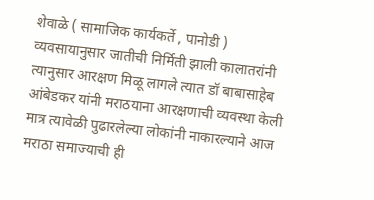शेवाळे ( सामाजिक कार्यकर्ते , पानोडी )
व्यवसायानुसार जातीची निर्मिती झाली कालातरांनी त्यानुसार आरक्षण मिळू लागले त्यात डॉ बाबासाहेब आंबेडकर यांनी मराठयाना आरक्षणाची व्यवस्था केली मात्र त्यावेळी पुढारलेल्या लोकांनी नाकारल्याने आज मराठा समाज्याची ही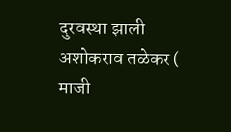दुरवस्था झाली
अशोकराव तळेकर ( माजी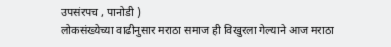उपसंरपच , पानोडी )
लोकसंख्येच्या वाढीनुसार मराठा समाज ही विखुरला गेल्याने आज मराठा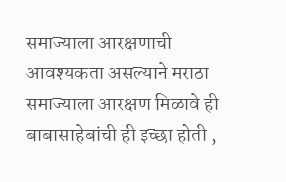समाज्याला आरक्षणाची आवश्यकता असल्याने मराठा समाज्याला आरक्षण मिळावे ही बाबासाहेबांची ही इच्छा होती ,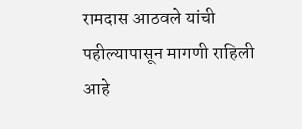रामदास आठवले यांची पहील्यापासून मागणी राहिली आहे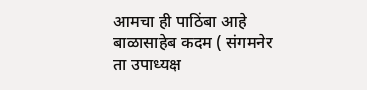आमचा ही पाठिंबा आहे
बाळासाहेब कदम ( संगमनेर ता उपाध्यक्ष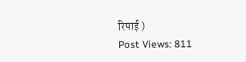रिपाई )
Post Views: 811